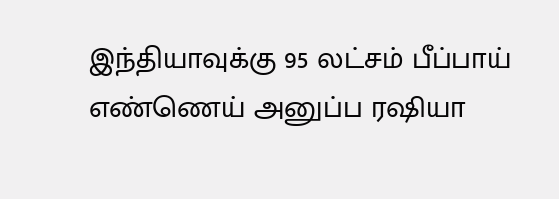இந்தியாவுக்கு 95 லட்சம் பீப்பாய் எண்ணெய் அனுப்ப ரஷியா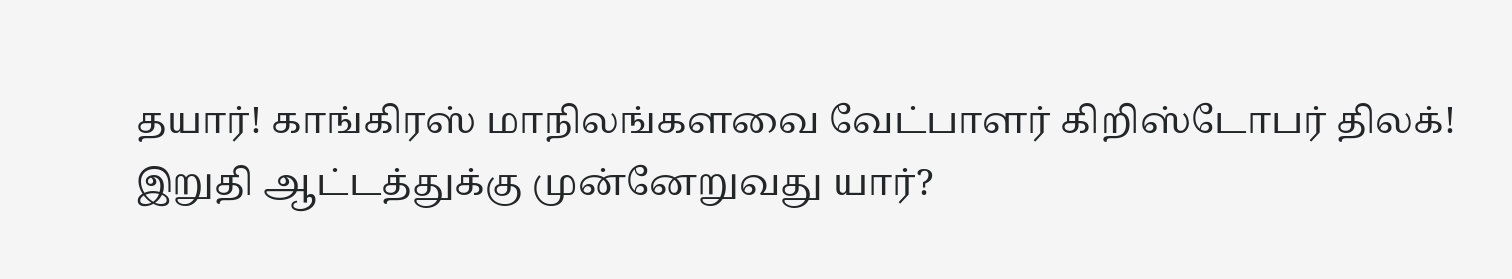தயார்! காங்கிரஸ் மாநிலங்களவை வேட்பாளர் கிறிஸ்டோபர் திலக்! இறுதி ஆட்டத்துக்கு முன்னேறுவது யார்?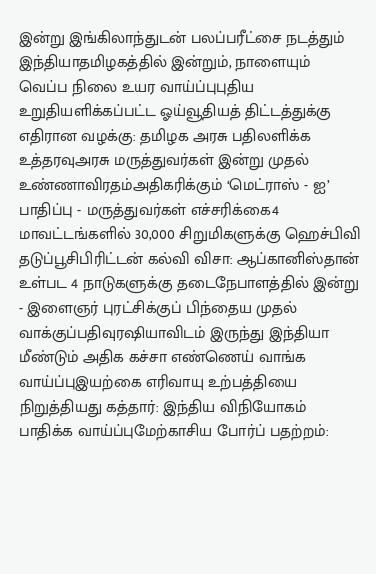இன்று இங்கிலாந்துடன் பலப்பரீட்சை நடத்தும் இந்தியாதமிழகத்தில் இன்றும், நாளையும் வெப்ப நிலை உயர வாய்ப்புபுதிய உறுதியளிக்கப்பட்ட ஓய்வூதியத் திட்டத்துக்கு எதிரான வழக்கு: தமிழக அரசு பதிலளிக்க உத்தரவுஅரசு மருத்துவர்கள் இன்று முதல் உண்ணாவிரதம்அதிகரிக்கும் ‘மெட்ராஸ் - ஐ’ பாதிப்பு - மருத்துவர்கள் எச்சரிக்கை4 மாவட்டங்களில் 30,000 சிறுமிகளுக்கு ஹெச்பிவி தடுப்பூசிபிரிட்டன் கல்வி விசா: ஆப்கானிஸ்தான் உள்பட 4 நாடுகளுக்கு தடைநேபாளத்தில் இன்று - இளைஞர் புரட்சிக்குப் பிந்தைய முதல் வாக்குப்பதிவுரஷியாவிடம் இருந்து இந்தியா மீண்டும் அதிக கச்சா எண்ணெய் வாங்க வாய்ப்புஇயற்கை எரிவாயு உற்பத்தியை நிறுத்தியது கத்தார்: இந்திய விநியோகம் பாதிக்க வாய்ப்புமேற்காசிய போர்ப் பதற்றம்: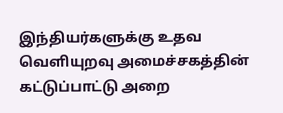இந்தியர்களுக்கு உதவ வெளியுறவு அமைச்சகத்தின் கட்டுப்பாட்டு அறை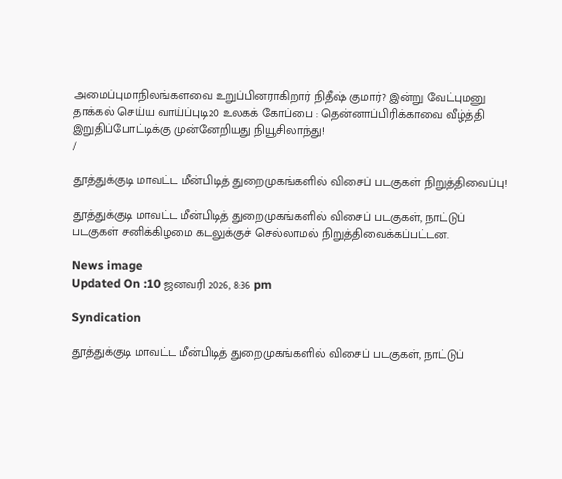அமைப்புமாநிலங்களவை உறுப்பினராகிறார் நிதீஷ் குமார்? இன்று வேட்புமனு தாக்கல் செய்ய வாய்ப்புடி20 உலகக் கோப்பை : தென்னாப்பிரிக்காவை வீழ்த்தி இறுதிப்போட்டிக்கு முன்னேறியது நியூசிலாந்து!
/

தூத்துக்குடி மாவட்ட மீன்பிடித் துறைமுகங்களில் விசைப் படகுகள் நிறுத்திவைப்பு!

தூத்துக்குடி மாவட்ட மீன்பிடித் துறைமுகங்களில் விசைப் படகுகள், நாட்டுப் படகுகள் சனிக்கிழமை கடலுக்குச் செல்லாமல் நிறுத்திவைக்கப்பட்டன.

News image
Updated On :10 ஜனவரி 2026, 8:36 pm

Syndication

தூத்துக்குடி மாவட்ட மீன்பிடித் துறைமுகங்களில் விசைப் படகுகள், நாட்டுப்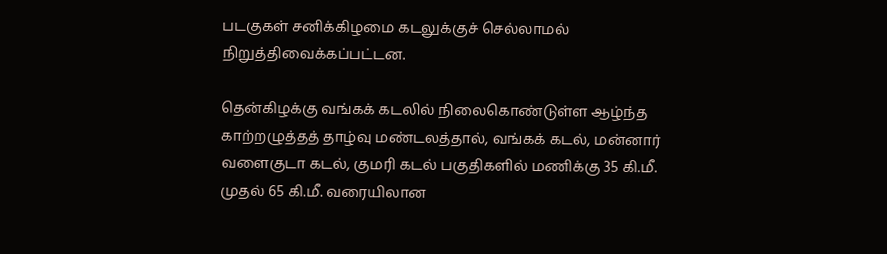படகுகள் சனிக்கிழமை கடலுக்குச் செல்லாமல் நிறுத்திவைக்கப்பட்டன.

தென்கிழக்கு வங்கக் கடலில் நிலைகொண்டுள்ள ஆழ்ந்த காற்றழுத்தத் தாழ்வு மண்டலத்தால், வங்கக் கடல், மன்னார் வளைகுடா கடல், குமரி கடல் பகுதிகளில் மணிக்கு 35 கி.மீ. முதல் 65 கி.மீ. வரையிலான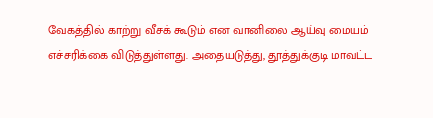வேகத்தில் காற்று வீசக் கூடும் என வானிலை ஆய்வு மையம் எச்சரிக்கை விடுத்துள்ளது. அதையடுத்து, தூத்துக்குடி மாவட்ட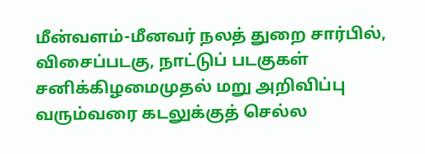மீன்வளம்-மீனவர் நலத் துறை சார்பில், விசைப்படகு, நாட்டுப் படகுகள் சனிக்கிழமைமுதல் மறு அறிவிப்பு வரும்வரை கடலுக்குத் செல்ல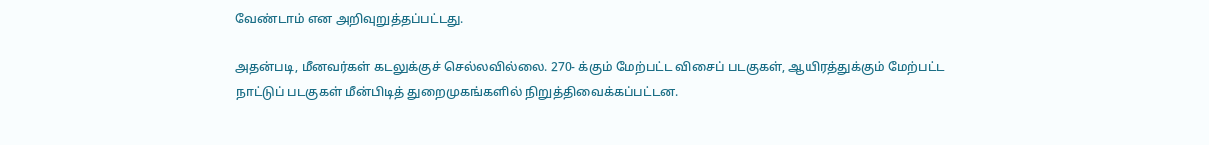வேண்டாம் என அறிவுறுத்தப்பட்டது.

அதன்படி, மீனவர்கள் கடலுக்குச் செல்லவில்லை. 270- க்கும் மேற்பட்ட விசைப் படகுகள், ஆயிரத்துக்கும் மேற்பட்ட நாட்டுப் படகுகள் மீன்பிடித் துறைமுகங்களில் நிறுத்திவைக்கப்பட்டன.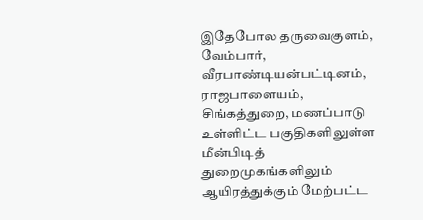இதேபோல தருவைகுளம், வேம்பார், வீரபாண்டியன்பட்டினம், ராஜபாளையம், சிங்கத்துறை, மணப்பாடு உள்ளிட்ட பகுதிகளிலுள்ள மீன்பிடித் துறைமுகங்களிலும் ஆயிரத்துக்கும் மேற்பட்ட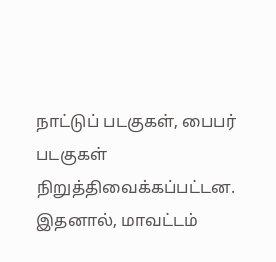நாட்டுப் படகுகள், பைபர் படகுகள் நிறுத்திவைக்கப்பட்டன. இதனால், மாவட்டம்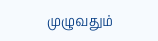முழுவதும்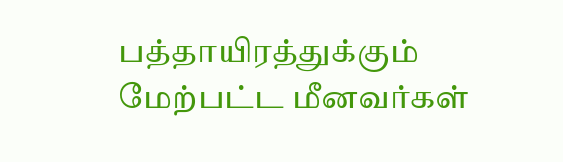பத்தாயிரத்துக்கும் மேற்பட்ட மீனவர்கள்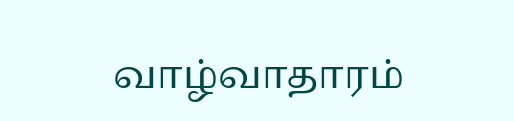வாழ்வாதாரம்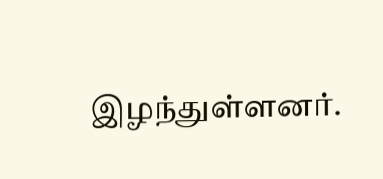இழந்துள்ளனர்.